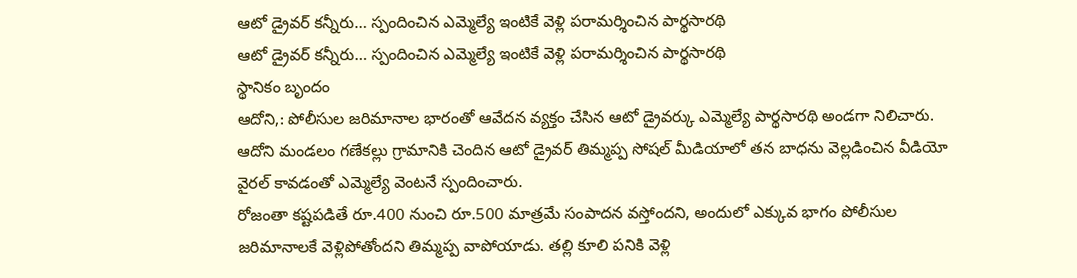ఆటో డ్రైవర్ కన్నీరు… స్పందించిన ఎమ్మెల్యే ఇంటికే వెళ్లి పరామర్శించిన పార్థసారథి
ఆటో డ్రైవర్ కన్నీరు… స్పందించిన ఎమ్మెల్యే ఇంటికే వెళ్లి పరామర్శించిన పార్థసారథి
స్థానికం బృందం
ఆదోని,: పోలీసుల జరిమానాల భారంతో ఆవేదన వ్యక్తం చేసిన ఆటో డ్రైవర్కు ఎమ్మెల్యే పార్థసారథి అండగా నిలిచారు. ఆదోని మండలం గణేకల్లు గ్రామానికి చెందిన ఆటో డ్రైవర్ తిమ్మప్ప సోషల్ మీడియాలో తన బాధను వెల్లడించిన వీడియో వైరల్ కావడంతో ఎమ్మెల్యే వెంటనే స్పందించారు.
రోజంతా కష్టపడితే రూ.400 నుంచి రూ.500 మాత్రమే సంపాదన వస్తోందని, అందులో ఎక్కువ భాగం పోలీసుల జరిమానాలకే వెళ్లిపోతోందని తిమ్మప్ప వాపోయాడు. తల్లి కూలి పనికి వెళ్లి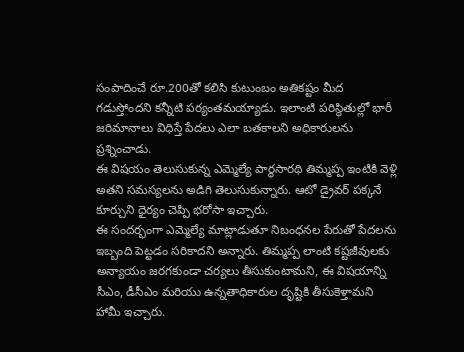సంపాదించే రూ.200తో కలిసి కుటుంబం అతికష్టం మీద గడుస్తోందని కన్నీటి పర్యంతమయ్యాడు. ఇలాంటి పరిస్థితుల్లో భారీ జరిమానాలు విధిస్తే పేదలు ఎలా బతకాలని అధికారులను ప్రశ్నించాడు.
ఈ విషయం తెలుసుకున్న ఎమ్మెల్యే పార్థసారథి తిమ్మప్ప ఇంటికి వెళ్లి అతని సమస్యలను అడిగి తెలుసుకున్నారు. ఆటో డ్రైవర్ పక్కనే కూర్చుని ధైర్యం చెప్పి భరోసా ఇచ్చారు.
ఈ సందర్భంగా ఎమ్మెల్యే మాట్లాడుతూ నిబంధనల పేరుతో పేదలను ఇబ్బంది పెట్టడం సరికాదని అన్నారు. తిమ్మప్ప లాంటి కష్టజీవులకు అన్యాయం జరగకుండా చర్యలు తీసుకుంటామని, ఈ విషయాన్ని సీఎం, డీసీఎం మరియు ఉన్నతాధికారుల దృష్టికి తీసుకెళ్తామని హామీ ఇచ్చారు.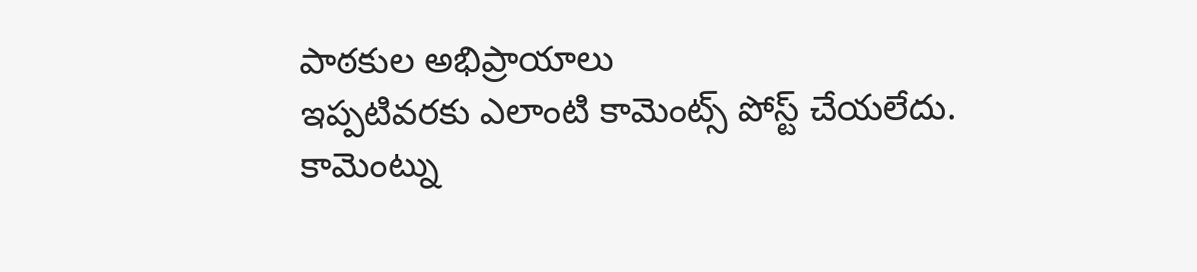పాఠకుల అభిప్రాయాలు
ఇప్పటివరకు ఎలాంటి కామెంట్స్ పోస్ట్ చేయలేదు.
కామెంట్ను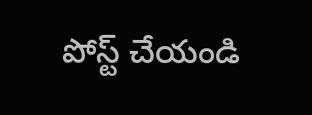పోస్ట్ చేయండి